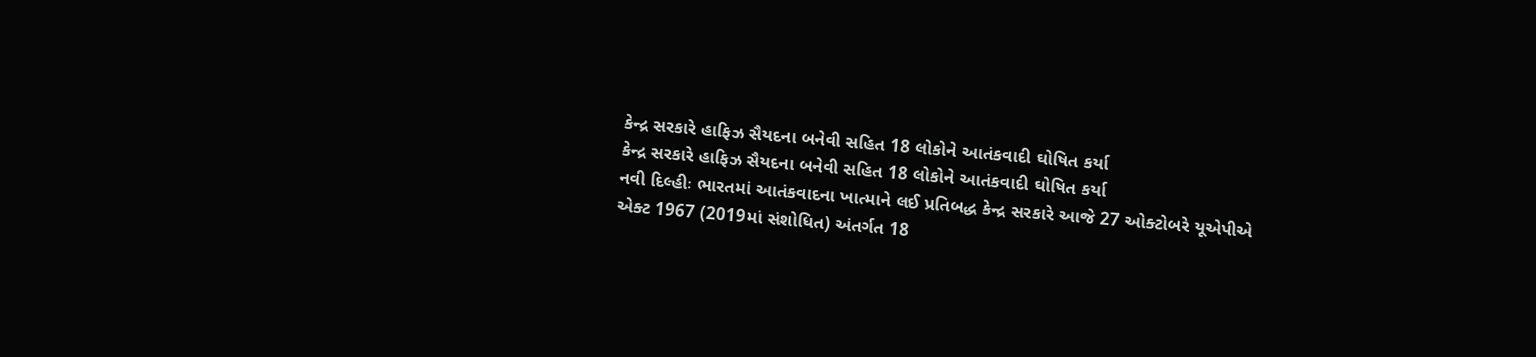કેન્દ્ર સરકારે હાફિઝ સૈયદના બનેવી સહિત 18 લોકોને આતંકવાદી ઘોષિત કર્યા
કેન્દ્ર સરકારે હાફિઝ સૈયદના બનેવી સહિત 18 લોકોને આતંકવાદી ઘોષિત કર્યા
નવી દિલ્હીઃ ભારતમાં આતંકવાદના ખાત્માને લઈ પ્રતિબદ્ધ કેન્દ્ર સરકારે આજે 27 ઓક્ટોબરે યૂએપીએ એક્ટ 1967 (2019માં સંશોધિત) અંતર્ગત 18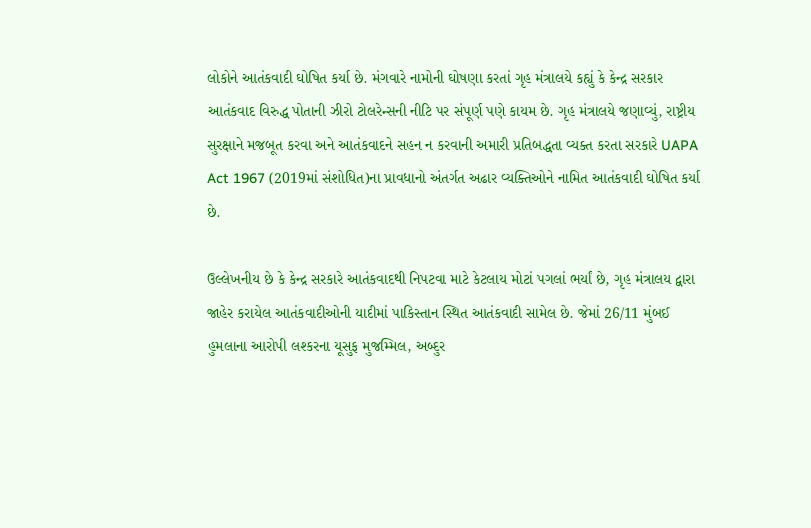લોકોને આતંકવાદી ઘોષિત કર્યા છે. મંગવારે નામોની ઘોષણા કરતાં ગૃહ મંત્રાલયે કહ્યું કે કેન્દ્ર સરકાર આતંકવાદ વિરુદ્ધ પોતાની ઝીરો ટોલરેન્સની નીટિ પર સંપૂર્ણ પણે કાયમ છે. ગૃહ મંત્રાલયે જણાવ્યું, રાષ્ટ્રીય સુરક્ષાને મજબૂત કરવા અને આતંકવાદને સહન ન કરવાની અમારી પ્રતિબદ્ધતા વ્યક્ત કરતા સરકારે UAPA Act 1967 (2019માં સંશોધિત)ના પ્રાવધાનો અંતર્ગત અઢાર વ્યક્તિઓને નામિત આતંકવાદી ઘોષિત કર્યા છે.

ઉલ્લેખનીય છે કે કેન્દ્ર સરકારે આતંકવાદથી નિપટવા માટે કેટલાય મોટાં પગલાં ભર્યાં છે, ગૃહ મંત્રાલય દ્વારા જાહેર કરાયેલ આતંકવાદીઓની યાદીમાં પાકિસ્તાન સ્થિત આતંકવાદી સામેલ છે. જેમાં 26/11 મુંબઈ હુમલાના આરોપી લશ્કરના યૂસુફ મુજમ્મિલ, અબ્દુર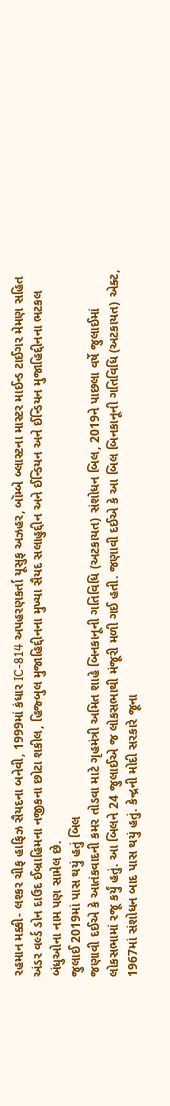રહમાન મક્કી- લશ્કર ચીફ હાફિઝ સૈયદના બનેવી, 1999માં કંધાર IC-814 અપહરણકર્તા યૂસુફ અઝહર, બૉમ્બે બ્લાસ્ટના માસ્ટર માઈન્ડ ટાઈગર મેમણ સહિત અંડર વર્લ્ડ ડોન દાઉદ ઈબ્રાહિમના નજીકના છોટા શકીલ, હિજ્બુલ મુજાહિદ્દીનના મુખ્યા સૈયદ સલાહુદ્દીન અને ઈન્ડિયન અને ઈન્ડિયન મુજાહિદ્દીનના ભટકલ બંધુઓના નામ પણ સામેલ છે.
જુલાઈ 2019માં પાસ થયું હતું બિલ
જણાવી દઈએ કે આતંકવાદની કમર તોડવા માટે ગૃહમંત્રી અમિત શાહે બિનકાનૂની ગતિવિધિ (અટકાયત) સંશોધન બિલ, 2019ને પાછલા વર્ષે જુલાઈમાં લોકસભામાં રજૂ કર્યું હતું. આ બિલને 24 જુલાઈએ જ લોકસભાથી મંજૂરી મળી ગઈ હતી. જણાવી દઈએ કે આ બિલ બિનકાનૂની ગતિવિધિ (અટકાયત) એક્ટ, 1967માં સંશોધન બાદ પાસ થયું હતું. કેન્દ્રની મોદી સરકારે જૂના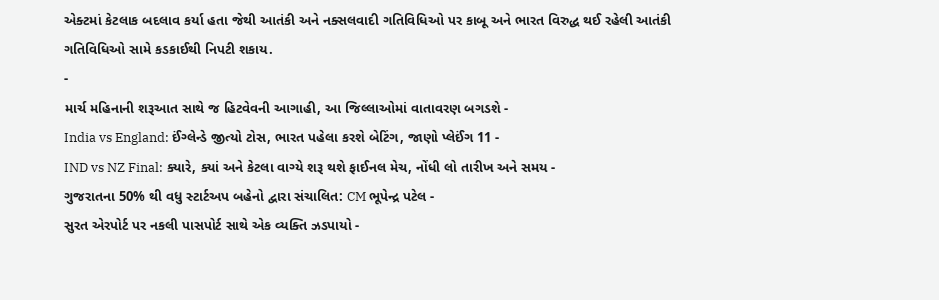એક્ટમાં કેટલાક બદલાવ કર્યા હતા જેથી આતંકી અને નક્સલવાદી ગતિવિધિઓ પર કાબૂ અને ભારત વિરુદ્ધ થઈ રહેલી આતંકી ગતિવિધિઓ સામે કડકાઈથી નિપટી શકાય.
-
માર્ચ મહિનાની શરૂઆત સાથે જ હિટવેવની આગાહી, આ જિલ્લાઓમાં વાતાવરણ બગડશે -
India vs England: ઈંગ્લેન્ડે જીત્યો ટોસ, ભારત પહેલા કરશે બેટિંગ, જાણો પ્લેઈંગ 11 -
IND vs NZ Final: ક્યારે, ક્યાં અને કેટલા વાગ્યે શરૂ થશે ફાઈનલ મેચ, નોંધી લો તારીખ અને સમય -
ગુજરાતના 50% થી વધુ સ્ટાર્ટઅપ બહેનો દ્વારા સંચાલિત: CM ભૂપેન્દ્ર પટેલ -
સુરત એરપોર્ટ પર નકલી પાસપોર્ટ સાથે એક વ્યક્તિ ઝડપાયો -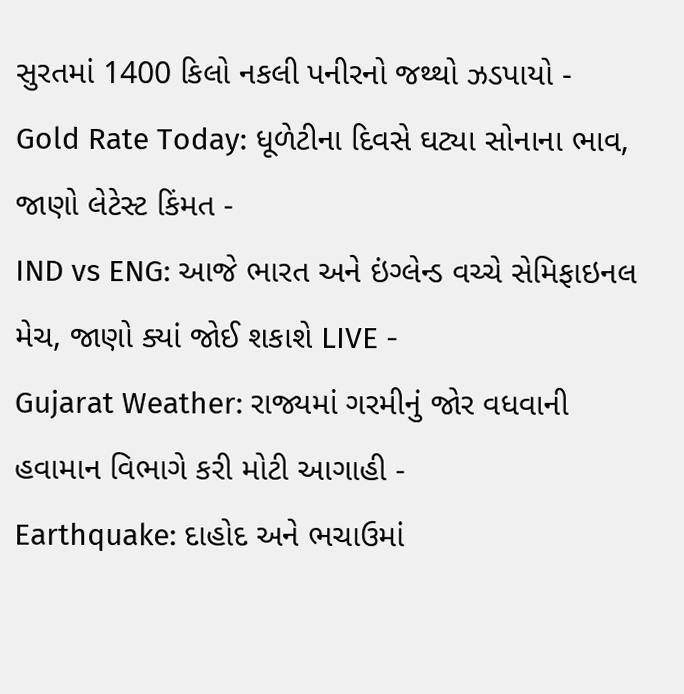સુરતમાં 1400 કિલો નકલી પનીરનો જથ્થો ઝડપાયો -
Gold Rate Today: ધૂળેટીના દિવસે ઘટ્યા સોનાના ભાવ, જાણો લેટેસ્ટ કિંમત -
IND vs ENG: આજે ભારત અને ઇંગ્લેન્ડ વચ્ચે સેમિફાઇનલ મેચ, જાણો ક્યાં જોઈ શકાશે LIVE -
Gujarat Weather: રાજ્યમાં ગરમીનું જોર વધવાની હવામાન વિભાગે કરી મોટી આગાહી -
Earthquake: દાહોદ અને ભચાઉમાં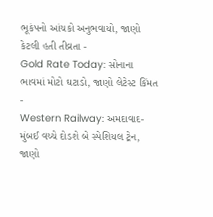ભૂકંપનો આંચકો અનુભવાયો, જાણો કેટલી હતી તીવ્રતા -
Gold Rate Today: સોનાના ભાવમાં મોટો ઘટાડો, જાણો લેટેસ્ટ કિંમત -
Western Railway: અમદાવાદ-મુંબઈ વચ્ચે દોડશે બે સ્પેશિયલ ટ્રેન, જાણો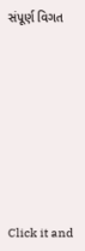સંપૂર્ણ વિગત









Click it and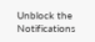Unblock the Notifications